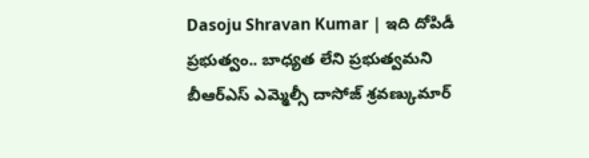Dasoju Shravan Kumar | ఇది దోపిడీ ప్రభుత్వం.. బాధ్యత లేని ప్రభుత్వమని బీఆర్ఎస్ ఎమ్మెల్సీ దాసోజ్ శ్రవణ్కుమార్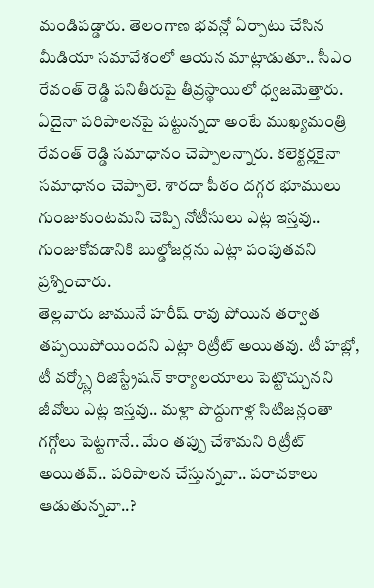మండిపడ్డారు. తెలంగాణ భవన్లో ఏర్పాటు చేసిన మీడియా సమావేశంలో ఆయన మాట్లాడుతూ.. సీఎం రేవంత్ రెడ్డి పనితీరుపై తీవ్రస్థాయిలో ధ్వజమెత్తారు. ఏదైనా పరిపాలనపై పట్టున్నదా అంటే ముఖ్యమంత్రి రేవంత్ రెడ్డి సమాధానం చెప్పాలన్నారు. కలెక్టర్లకైనా సమాధానం చెప్పాలె. శారదా పీఠం దగ్గర భూములు గుంజుకుంటమని చెప్పి నోటీసులు ఎట్ల ఇస్తవు.. గుంజుకోవడానికి బుల్డోజర్లను ఎట్లా పంపుతవని ప్రశ్నించారు.
తెల్లవారు జామునే హరీష్ రావు పోయిన తర్వాత తప్పయిపోయిందని ఎట్లా రిట్రీట్ అయితవు. టీ హబ్లో, టీ వర్క్స్లో రిజిస్ట్రేషన్ కార్యాలయాలు పెట్టొచ్చునని జీవోలు ఎట్ల ఇస్తవు.. మళ్లా పొద్దుగాళ్ల సిటిజన్లంతా గగ్గోలు పెట్టగానే.. మేం తప్పు చేశామని రిట్రీట్ అయితవ్.. పరిపాలన చేస్తున్నవా.. పరాచకాలు ఆడుతున్నవా..?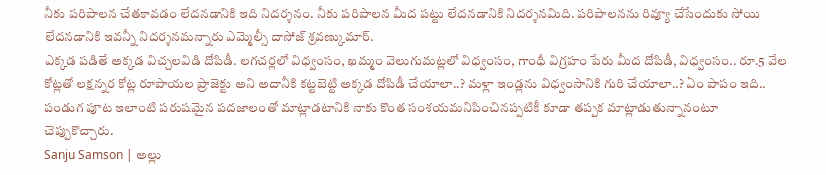నీకు పరిపాలన చేతకావడం లేదనడానికి ఇది నిదర్శనం. నీకు పరిపాలన మీద పట్టు లేదనడానికి నిదర్శనమిది. పరిపాలనను రివ్యూ చేసేందుకు సోయి లేదనడానికి ఇవన్నీ నిదర్శనమన్నారు ఎమ్మెల్సీ దాసోజ్ శ్రవణ్కుమార్.
ఎక్కడ పడితే అక్కడ విచ్చలవిడి దోపిడీ. లగచర్లలో విధ్వంసం, ఖమ్మం వెలుగుమట్లలో విధ్వంసం, గాంధీ విగ్రహం పేరు మీద దోపిడీ, విధ్వంసం.. రూ.5 వేల కోట్లతో లక్షన్నర కోట్ల రూపాయల ప్రాజెక్టు అని అదానీకి కట్టబెట్టి అక్కడ దోపిడీ చేయాలా..? మళ్లా ఇండ్లను విధ్వంసానికి గురి చేయాలా..? ఏం పాపం ఇది.. పండుగ పూట ఇలాంటి పరుషమైన పదజాలంతో మాట్లాడటానికి నాకు కొంత సంశయమనిపించినప్పటికీ కూడా తప్పక మాట్లాడుతున్నానంటూ చెప్పుకొచ్చారు.
Sanju Samson | అల్లు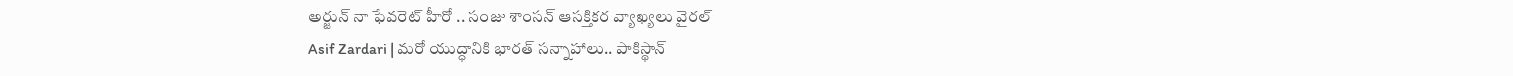అర్జున్ నా ఫేవరెట్ హీరో .. సంజు శాంసన్ ఆసక్తికర వ్యాఖ్యలు వైరల్
Asif Zardari | మరో యుద్ధానికి భారత్ సన్నాహాలు.. పాకిస్థాన్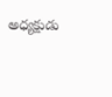అధ్యక్షుడు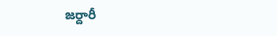జర్దారీ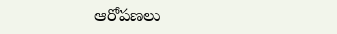ఆరోపణలు